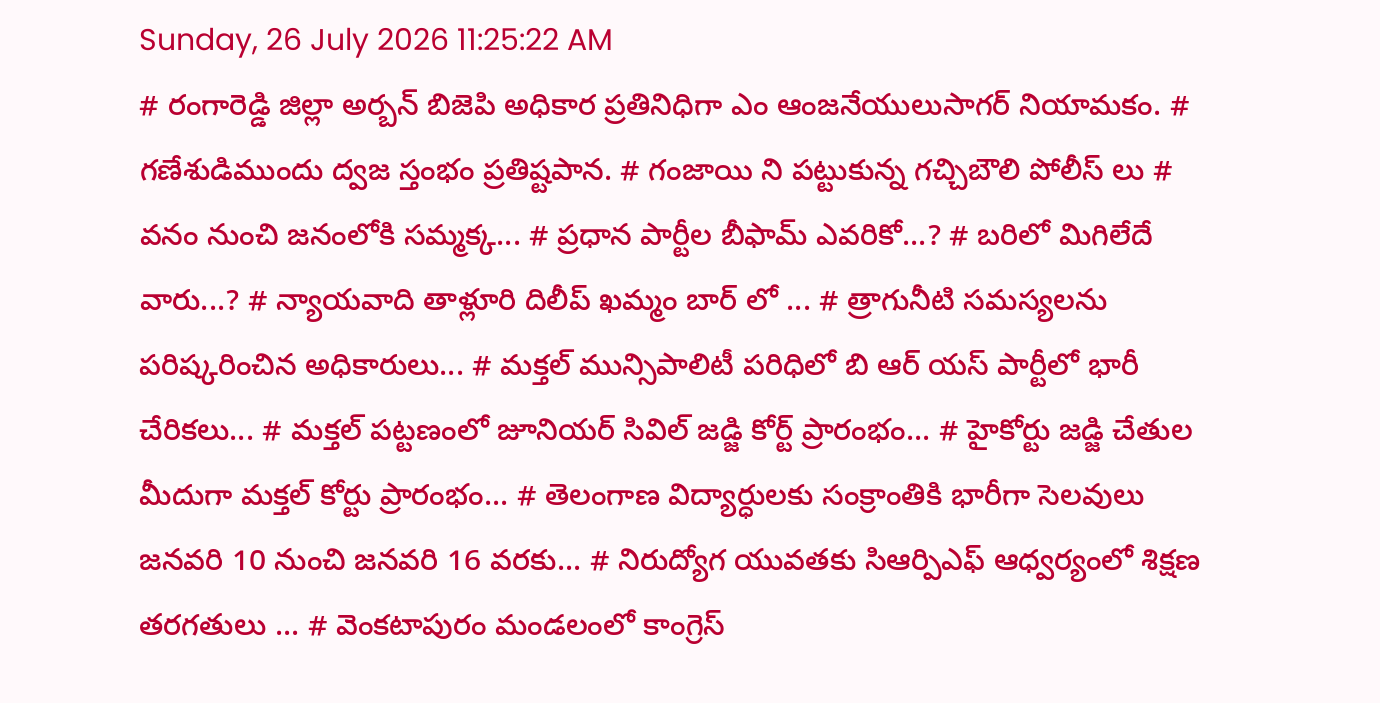Sunday, 26 July 2026 11:25:22 AM
# రంగారెడ్డి జిల్లా అర్బన్ బిజెపి అధికార ప్రతినిధిగా ఎం ఆంజనేయులుసాగర్ నియామకం. # గణేశుడిముందు ద్వజ స్తంభం ప్రతిష్టపాన. # గంజాయి ని పట్టుకున్న గచ్చిబౌలి పోలీస్ లు # వనం నుంచి జనంలోకి సమ్మక్క... # ప్రధాన పార్టీల బీఫామ్ ఎవరికో...? # బరిలో మిగిలేదే వారు...? # న్యాయవాది తాళ్లూరి దిలీప్ ఖమ్మం బార్ లో ... # త్రాగునీటి సమస్యలను పరిష్కరించిన అధికారులు... # మక్తల్ మున్సిపాలిటీ పరిధిలో బి ఆర్ యస్ పార్టీలో భారీ చేరికలు... # మక్తల్ పట్టణంలో జూనియర్ సివిల్ జడ్జి కోర్ట్ ప్రారంభం... # హైకోర్టు జడ్జి చేతుల మీదుగా మక్తల్ కోర్టు ప్రారంభం... # తెలంగాణ విద్యార్ధులకు సంక్రాంతికి భారీగా సెలవులు జనవరి 10 నుంచి జనవరి 16 వరకు... # నిరుద్యోగ యువతకు సిఆర్పిఎఫ్ ఆధ్వర్యంలో శిక్షణ తరగతులు ... # వెంకటాపురం మండలంలో కాంగ్రెస్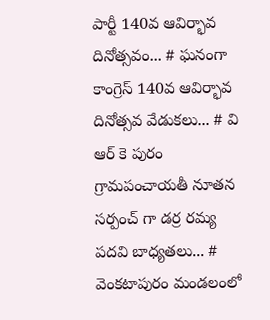పార్టీ 140వ ఆవిర్భావ దినోత్సవం... # ఘనంగా కాంగ్రెస్ 140వ ఆవిర్భావ దినోత్సవ వేడుకలు... # వి ఆర్ కె పురం గ్రామపంచాయతీ నూతన సర్పంచ్ గా డర్ర రమ్య పదవి బాధ్యతలు... # వెంకటాపురం మండలంలో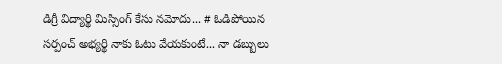డిగ్రీ విద్యార్థి మిస్సింగ్ కేసు నమోదు... # ఓడిపోయిన సర్పంచ్ అభ్యర్థి నాకు ఓటు వేయకుంటే... నా డబ్బులు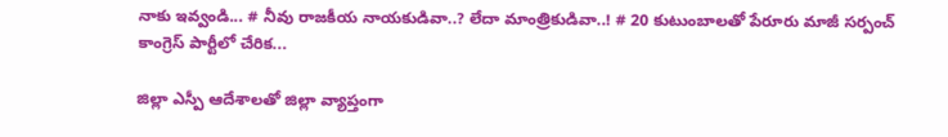నాకు ఇవ్వండి... # నీవు రాజకీయ నాయకుడివా..? లేదా మాంత్రికుడివా..! # 20 కుటుంబాలతో పేరూరు మాజీ సర్పంచ్ కాంగ్రెస్ పార్టీలో చేరిక...

జిల్లా ఎస్పీ ఆదేశాలతో జిల్లా వ్యాప్తంగా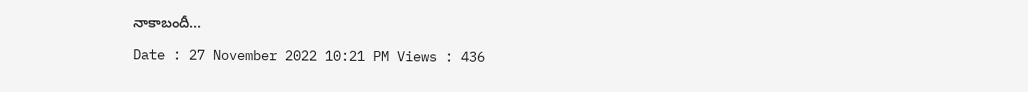నాకాబందీ...

Date : 27 November 2022 10:21 PM Views : 436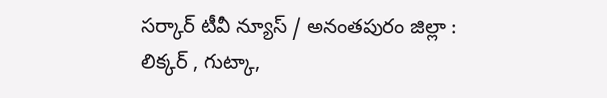సర్కార్ టీవీ న్యూస్ / అనంతపురం జిల్లా : లిక్కర్ , గుట్కా,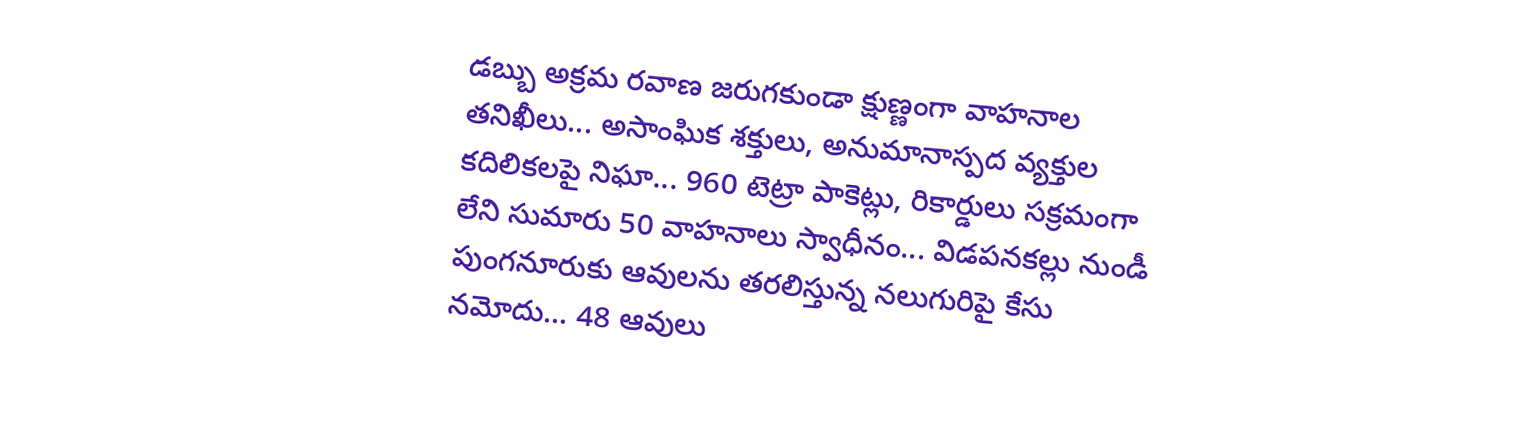డబ్బు అక్రమ రవాణ జరుగకుండా క్షుణ్ణంగా వాహనాల తనిఖీలు... అసాంఘిక శక్తులు, అనుమానాస్పద వ్యక్తుల కదిలికలపై నిఘా... 960 టెట్రా పాకెట్లు, రికార్డులు సక్రమంగా లేని సుమారు 50 వాహనాలు స్వాధీనం... విడపనకల్లు నుండీ పుంగనూరుకు ఆవులను తరలిస్తున్న నలుగురిపై కేసు నమోదు... 48 ఆవులు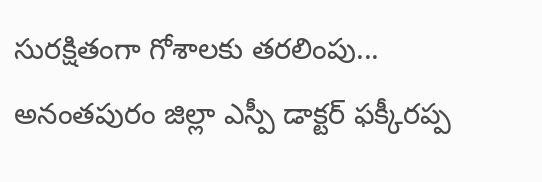సురక్షితంగా గోశాలకు తరలింపు... అనంతపురం జిల్లా ఎస్పీ డాక్టర్ ఫక్కీరప్ప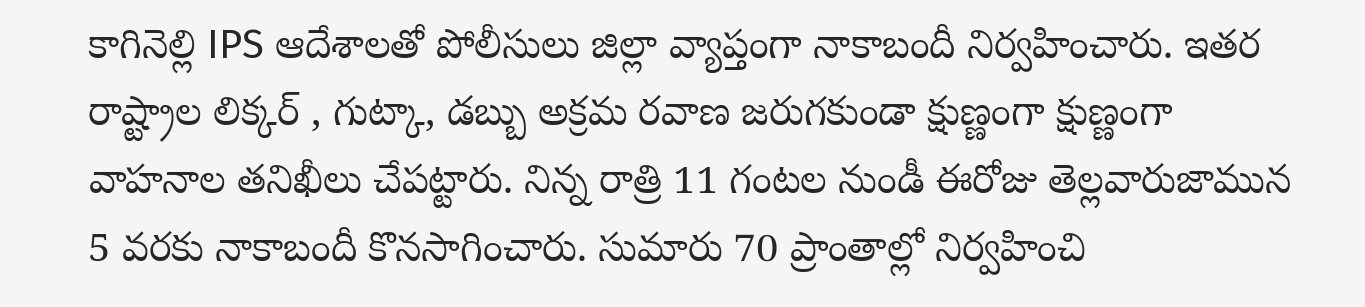కాగినెల్లి IPS ఆదేశాలతో పోలీసులు జిల్లా వ్యాప్తంగా నాకాబందీ నిర్వహించారు. ఇతర రాష్ట్రాల లిక్కర్ , గుట్కా, డబ్బు అక్రమ రవాణ జరుగకుండా క్షుణ్ణంగా క్షుణ్ణంగా వాహనాల తనిఖీలు చేపట్టారు. నిన్న రాత్రి 11 గంటల నుండీ ఈరోజు తెల్లవారుజామున 5 వరకు నాకాబందీ కొనసాగించారు. సుమారు 70 ప్రాంతాల్లో నిర్వహించి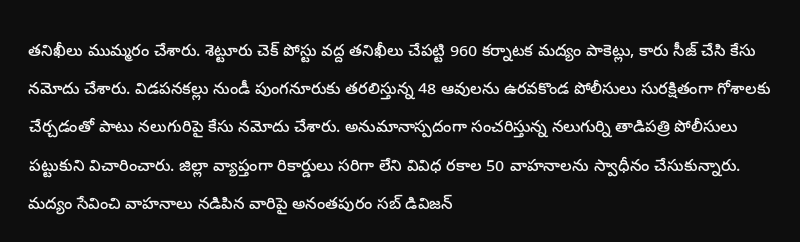తనిఖీలు ముమ్మరం చేశారు. శెట్టూరు చెక్ పోస్టు వద్ద తనిఖీలు చేపట్టి 960 కర్నాటక మద్యం పాకెట్లు, కారు సీజ్ చేసి కేసు నమోదు చేశారు. విడపనకల్లు నుండీ పుంగనూరుకు తరలిస్తున్న 48 ఆవులను ఉరవకొండ పోలీసులు సురక్షితంగా గోశాలకు చేర్చడంతో పాటు నలుగురిపై కేసు నమోదు చేశారు. అనుమానాస్పదంగా సంచరిస్తున్న నలుగుర్ని తాడిపత్రి పోలీసులు పట్టుకుని విచారించారు. జిల్లా వ్యాప్తంగా రికార్డులు సరిగా లేని వివిధ రకాల 50 వాహనాలను స్వాధీనం చేసుకున్నారు. మద్యం సేవించి వాహనాలు నడిపిన వారిపై అనంతపురం సబ్ డివిజన్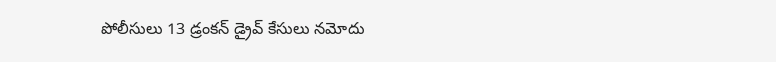పోలీసులు 13 డ్రంకన్ డ్రైవ్ కేసులు నమోదు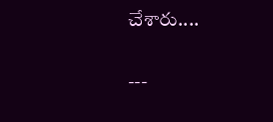చేశారు....

---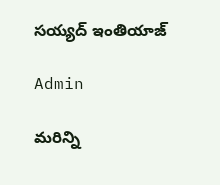సయ్యద్ ఇంతియాజ్

Admin

మరిన్ని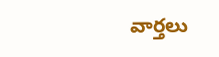వార్తలు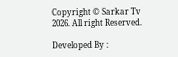Copyright © Sarkar Tv 2026. All right Reserved.

Developed By :